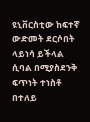ዩኒቨርስቲው ከፍተኛ ውድመት ደርሶበት ላይነሳ ይችላል ሲባል በሚያስደንቅ ፍጥነት ተነስቶ በተለይ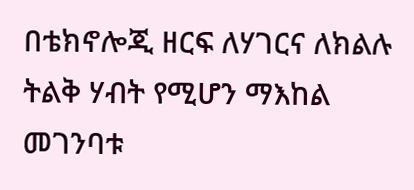በቴክኖሎጂ ዘርፍ ለሃገርና ለክልሉ ትልቅ ሃብት የሚሆን ማእከል መገንባቱ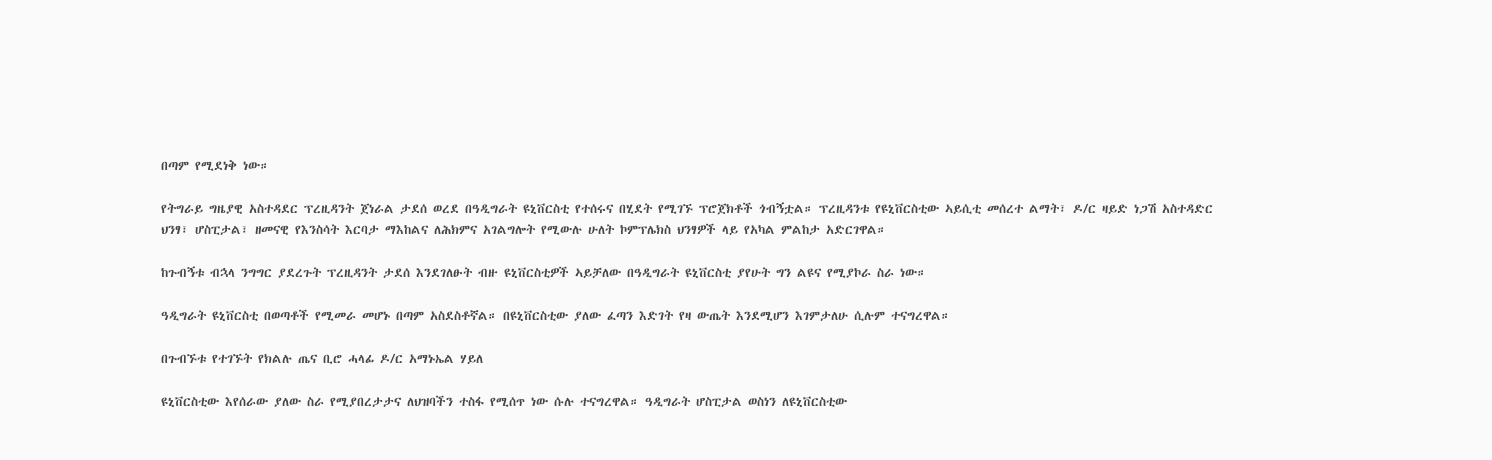በጣም የሚደነቅ ነው።

የትግራይ ግዜያዊ አስተዳደር ፕረዚዳንት ጀነራል ታደሰ ወረደ በዓዲግራት ዩኒቨርስቲ የተሰሩና በሂደት የሚገኙ ፕሮጀክቶች ጎብኝቷል። ፕረዚዳንቱ የዩኒቨርስቲው ኣይሲቲ መሰረተ ልማት፣ ዶ/ር ዛይድ ነጋሽ አስተዳድር ህንፃ፣ ሆስፒታል፣ ዘመናዊ የእንስሳት እርባታ ማእከልና ለሕክምና አገልግሎት የሚውሉ ሁለት ኮምፕሌክስ ህንፃዎች ላይ የአካል ምልከታ አድርገዋል።

ከጉብኝቱ ብኋላ ንግግር ያደረጉት ፕረዚዳንት ታደሰ እንደገለፁት ብዙ ዩኒቨርስቲዎች ኣይቻለው በዓዲግራት ዩኒቨርስቲ ያየሁት ግን ልዩና የሚያኮራ ስራ ነው።

ዓዲግራት ዩኒቨርስቲ በወጣቶች የሚመራ መሆኑ በጣም አስደስቶኛል። በዩኒቨርስቲው ያለው ፈጣን እድገት የዛ ውጤት እንደሚሆን እገምታለሁ ሲሉም ተናግረዋል።

በጉብኙቱ የተገኙት የክልሉ ጤና ቢሮ ሓላፊ ዶ/ር አማኑኤል ሃይለ

ዩኒቨርስቲው እየሰራው ያለው ስራ የሚያበረታታና ለህዝባችን ተስፋ የሚሰጥ ነው ሱሉ ተናግረዋል። ዓዲግራት ሆስፒታል ወስነን ለዩኒቨርስቲው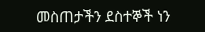መስጠታችን ደስተኞች ነን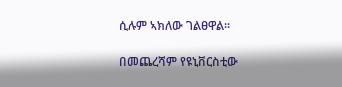ሲሉም ኣክለው ገልፀዋል።

በመጨረሻም የዩኒቨርስቲው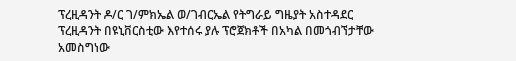ፕረዚዳንት ዶ/ር ገ/ምክኤል ወ/ገብርኤል የትግራይ ግዜያት አስተዳደር ፕረዚዳንት በዩኒቨርስቲው እየተሰሩ ያሉ ፕሮጀክቶች በአካል በመጎብኘታቸው አመስግነው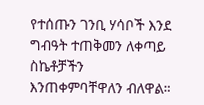የተሰጡን ገንቢ ሃሳቦች እንደ ግብዓት ተጠቅመን ለቀጣይ ስኬቶቻችን እንጠቀምባቸዋለን ብለዋል።